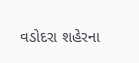વડોદરા શહેરના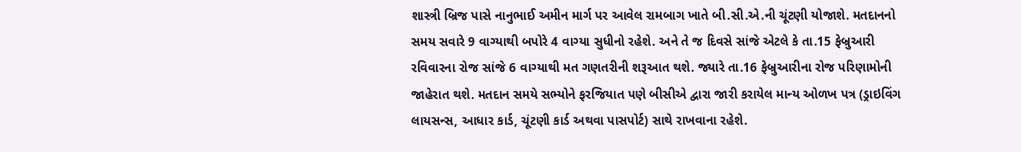શાસ્ત્રી બ્રિજ પાસે નાનુભાઈ અમીન માર્ગ પર આવેલ રામબાગ ખાતે બી.સી.એ.ની ચૂંટણી યોજાશે. મતદાનનો સમય સવારે 9 વાગ્યાથી બપોરે 4 વાગ્યા સુધીનો રહેશે. અને તે જ દિવસે સાંજે એટલે કે તા.15 ફેબ્રુઆરી રવિવારના રોજ સાંજે 6 વાગ્યાથી મત ગણતરીની શરૂઆત થશે. જ્યારે તા.16 ફેબ્રુઆરીના રોજ પરિણામોની જાહેરાત થશે. મતદાન સમયે સભ્યોને ફરજિયાત પણે બીસીએ દ્વારા જારી કરાયેલ માન્ય ઓળખ પત્ર (ડ્રાઇવિંગ લાયસન્સ, આધાર કાર્ડ, ચૂંટણી કાર્ડ અથવા પાસપોર્ટ) સાથે રાખવાના રહેશે.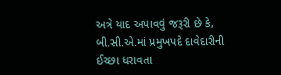અત્રે યાદ અપાવવું જરૂરી છે કે, બી.સી.એ.માં પ્રમુખપદે દાવેદારીની ઈચ્છા ધરાવતા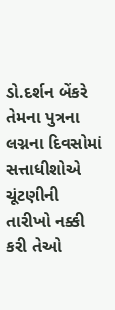ડો.દર્શન બેંકરે તેમના પુત્રના લગ્નના દિવસોમાં સત્તાધીશોએ ચૂંટણીની તારીખો નક્કી કરી તેઓ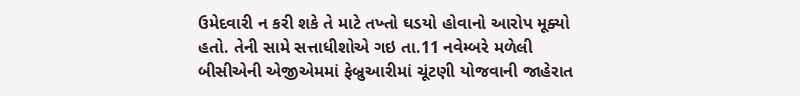ઉમેદવારી ન કરી શકે તે માટે તખ્તો ઘડયો હોવાનો આરોપ મૂક્યો હતો. તેની સામે સત્તાધીશોએ ગઇ તા.11 નવેમ્બરે મળેલી બીસીએની એજીએમમાં ફેબ્રુઆરીમાં ચૂંટણી યોજવાની જાહેરાત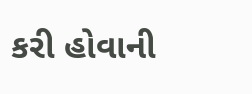કરી હોવાની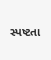સ્પષ્ટતા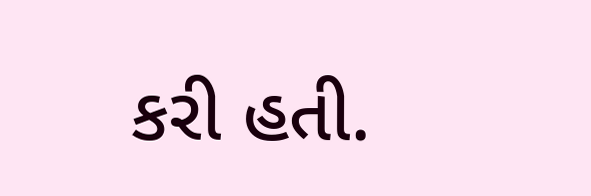કરી હતી.